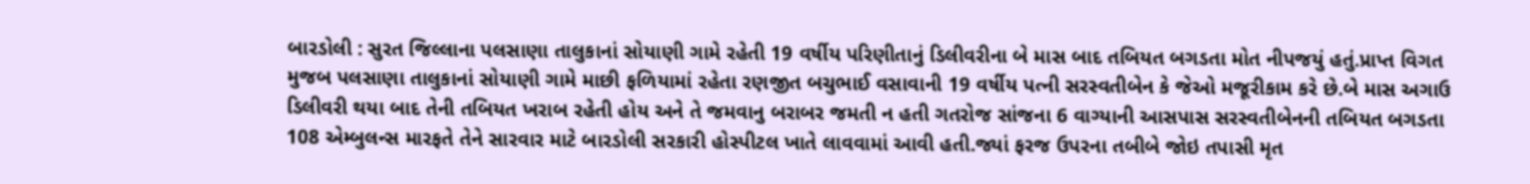બારડોલી : સુરત જિલ્લાના પલસાણા તાલુકાનાં સોયાણી ગામે રહેતી 19 વર્ષીય પરિણીતાનું ડિલીવરીના બે માસ બાદ તબિયત બગડતા મોત નીપજયું હતું.પ્રાપ્ત વિગત મુજબ પલસાણા તાલુકાનાં સોયાણી ગામે માછી ફળિયામાં રહેતા રણજીત બચુભાઈ વસાવાની 19 વર્ષીય પત્ની સરસ્વતીબેન કે જેઓ મજૂરીકામ કરે છે.બે માસ અગાઉ ડિલીવરી થયા બાદ તેની તબિયત ખરાબ રહેતી હોય અને તે જમવાનુ બરાબર જમતી ન હતી ગતરોજ સાંજના 6 વાગ્યાની આસપાસ સરસ્વતીબેનની તબિયત બગડતા 108 એમ્બુલન્સ મારફતે તેને સારવાર માટે બારડોલી સરકારી હોસ્પીટલ ખાતે લાવવામાં આવી હતી.જ્યાં ફરજ ઉપરના તબીબે જોઇ તપાસી મૃત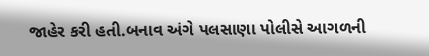જાહેર કરી હતી.બનાવ અંગે પલસાણા પોલીસે આગળની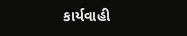કાર્યવાહી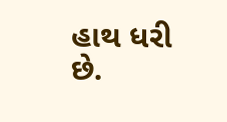હાથ ધરી છે.